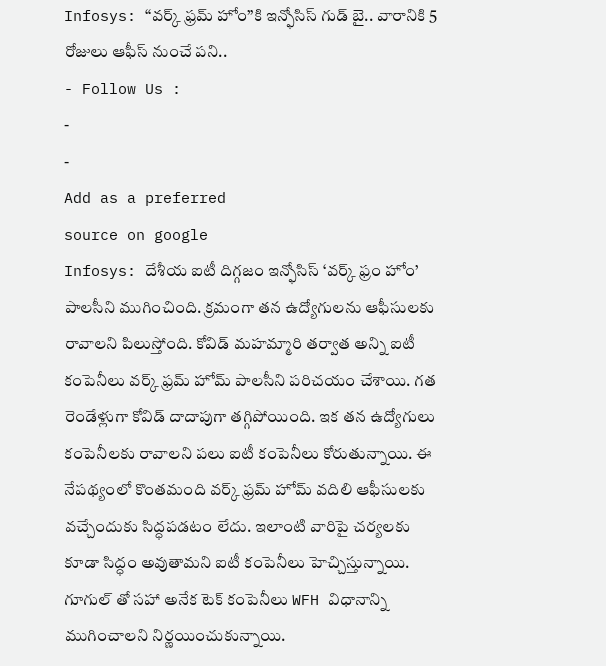Infosys: “వర్క్ ఫ్రమ్ హోం”కి ఇన్ఫోసిస్ గుడ్ బై.. వారానికి 5 రోజులు ఆఫీస్ నుంచే పని..
- Follow Us :
-
-
Add as a preferred
source on google
Infosys: దేశీయ ఐటీ దిగ్గజం ఇన్ఫోసిస్ ‘వర్క్ ఫ్రం హోం’ పాలసీని ముగించింది. క్రమంగా తన ఉద్యోగులను ఆఫీసులకు రావాలని పిలుస్తోంది. కోవిడ్ మహమ్మారి తర్వాత అన్ని ఐటీ కంపెనీలు వర్క్ ఫ్రమ్ హోమ్ పాలసీని పరిచయం చేశాయి. గత రెండేళ్లుగా కోవిడ్ దాదాపుగా తగ్గిపోయింది. ఇక తన ఉద్యోగులు కంపెనీలకు రావాలని పలు ఐటీ కంపెనీలు కోరుతున్నాయి. ఈ నేపథ్యంలో కొంతమంది వర్క్ ఫ్రమ్ హోమ్ వదిలి ఆఫీసులకు వచ్చేందుకు సిద్ధపడటం లేదు. ఇలాంటి వారిపై చర్యలకు కూడా సిద్ధం అవుతామని ఐటీ కంపెనీలు హెచ్చిస్తున్నాయి.
గూగుల్ తో సహా అనేక టెక్ కంపెనీలు WFH విధానాన్ని ముగించాలని నిర్ణయించుకున్నాయి.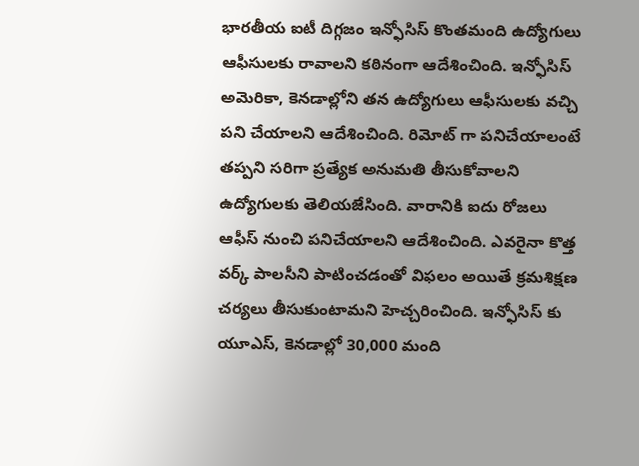భారతీయ ఐటీ దిగ్గజం ఇన్ఫోసిస్ కొంతమంది ఉద్యోగులు ఆఫీసులకు రావాలని కఠినంగా ఆదేశించింది. ఇన్ఫోసిస్ అమెరికా, కెనడాల్లోని తన ఉద్యోగులు ఆఫీసులకు వచ్చి పని చేయాలని ఆదేశించింది. రిమోట్ గా పనిచేయాలంటే తప్పని సరిగా ప్రత్యేక అనుమతి తీసుకోవాలని ఉద్యోగులకు తెలియజేసింది. వారానికి ఐదు రోజలు ఆఫీస్ నుంచి పనిచేయాలని ఆదేశించింది. ఎవరైనా కొత్త వర్క్ పాలసీని పాటించడంతో విఫలం అయితే క్రమశిక్షణ చర్యలు తీసుకుంటామని హెచ్చరించింది. ఇన్ఫోసిస్ కు యూఎస్, కెనడాల్లో 30,000 మంది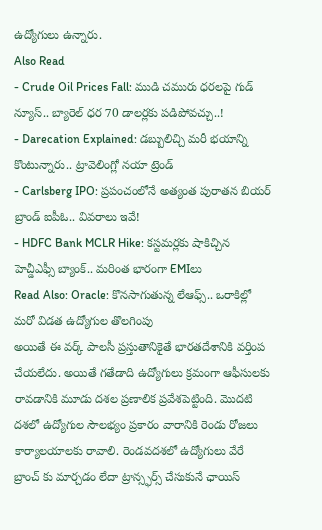ఉద్యోగులు ఉన్నారు.
Also Read
- Crude Oil Prices Fall: ముడి చమురు ధరలపై గుడ్ న్యూస్.. బ్యారెల్ ధర 70 డాలర్లకు పడిపోవచ్చు..!
- Darecation Explained: డబ్బులిచ్చి మరీ భయాన్ని కొంటున్నారు.. ట్రావెలింగ్లో నయా ట్రెండ్
- Carlsberg IPO: ప్రపంచంలోనే అత్యంత పురాతన బియర్ బ్రాండ్ ఐపీఓ.. వివరాలు ఇవే!
- HDFC Bank MCLR Hike: కస్టమర్లకు షాకిచ్చిన హెచ్డీఎఫ్సీ బ్యాంక్.. మరింత భారంగా EMIలు
Read Also: Oracle: కొనసాగుతున్న లేఆఫ్స్.. ఒరాకిల్లో మరో విడత ఉద్యోగుల తొలగింపు
అయితే ఈ వర్క్ పాలసీ ప్రస్తుతానికైతే భారతదేశానికి వర్తింప చేయలేదు. అయితే గతేడాది ఉద్యోగులు క్రమంగా ఆఫీసులకు రావడానికి మూడు దశల ప్రణాలిక ప్రవేశపెట్టింది. మొదటి దశలో ఉద్యోగుల సౌలభ్యం ప్రకారం వారానికి రెండు రోజలు కార్యాలయాలకు రావాలి. రెండవదశలో ఉద్యోగులు వేరే బ్రాంచ్ కు మార్చడం లేదా ట్రాన్స్ఫర్స్ చేసుకునే ఛాయిస్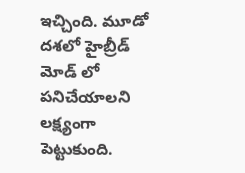ఇచ్చింది. మూడో దశలో హైబ్రీడ్ మోడ్ లో పనిచేయాలని లక్ష్యంగా పెట్టుకుంది.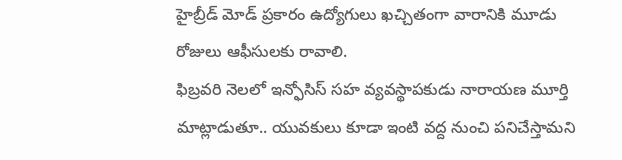హైబ్రీడ్ మోడ్ ప్రకారం ఉద్యోగులు ఖచ్చితంగా వారానికి మూడు రోజులు ఆఫీసులకు రావాలి.
ఫిబ్రవరి నెలలో ఇన్ఫోసిస్ సహ వ్యవస్థాపకుడు నారాయణ మూర్తి మాట్లాడుతూ.. యువకులు కూడా ఇంటి వద్ద నుంచి పనిచేస్తామని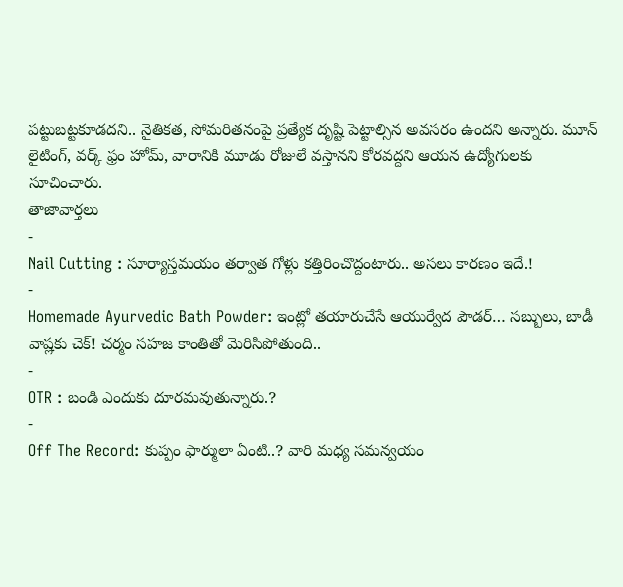పట్టుబట్టకూడదని.. నైతికత, సోమరితనంపై ప్రత్యేక దృష్టి పెట్టాల్సిన అవసరం ఉందని అన్నారు. మూన్ లైటింగ్, వర్క్ ఫ్రం హోమ్, వారానికి మూడు రోజులే వస్తానని కోరవద్దని ఆయన ఉద్యోగులకు సూచించారు.
తాజావార్తలు
-
Nail Cutting : సూర్యాస్తమయం తర్వాత గోళ్లు కత్తిరించొద్దంటారు.. అసలు కారణం ఇదే.!
-
Homemade Ayurvedic Bath Powder: ఇంట్లో తయారుచేసే ఆయుర్వేద పౌడర్… సబ్బులు, బాడీ వాష్లకు చెక్! చర్మం సహజ కాంతితో మెరిసిపోతుంది..
-
OTR : బండి ఎందుకు దూరమవుతున్నారు.?
-
Off The Record: కుప్పం ఫార్ములా ఏంటి..? వారి మధ్య సమన్వయం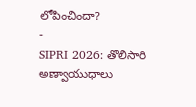లోపించిందా?
-
SIPRI 2026: తొలిసారి అణ్వాయుధాలు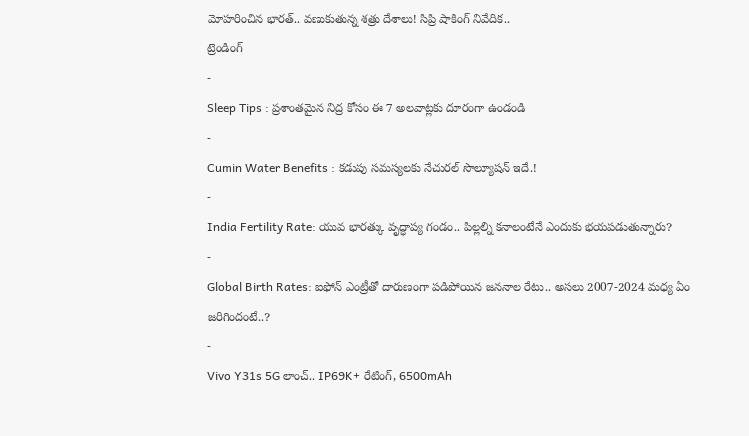మోహరించిన భారత్.. వణుకుతున్న శత్రు దేశాలు! సిప్రి షాకింగ్ నివేదిక..
ట్రెండింగ్
-
Sleep Tips : ప్రశాంతమైన నిద్ర కోసం ఈ 7 అలవాట్లకు దూరంగా ఉండండి
-
Cumin Water Benefits : కడుపు సమస్యలకు నేచురల్ సొల్యూషన్ ఇదే.!
-
India Fertility Rate: యువ భారత్కు వృద్ధాప్య గండం.. పిల్లల్ని కనాలంటేనే ఎందుకు భయపడుతున్నారు?
-
Global Birth Rates: ఐఫోన్ ఎంట్రీతో దారుణంగా పడిపోయిన జననాల రేటు.. అసలు 2007-2024 మధ్య ఏం జరిగిందంటే..?
-
Vivo Y31s 5G లాంచ్.. IP69K+ రేటింగ్, 6500mAh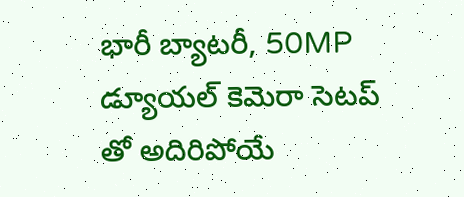భారీ బ్యాటరీ, 50MP డ్యూయల్ కెమెరా సెటప్ తో అదిరిపోయే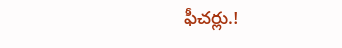ఫీచర్లు.!